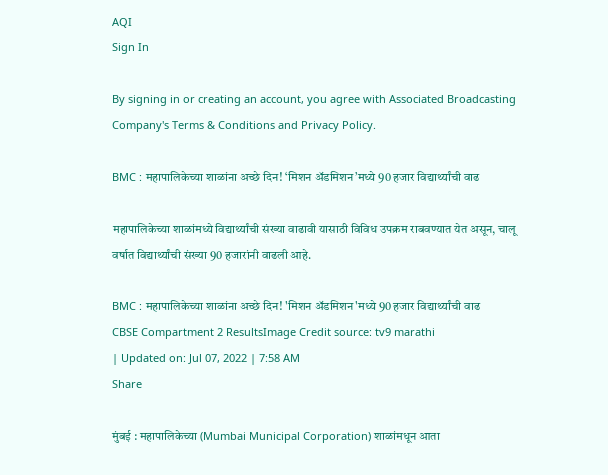AQI
Sign In

By signing in or creating an account, you agree with Associated Broadcasting Company's Terms & Conditions and Privacy Policy.

BMC : महापालिकेच्या शाळांना अच्छे दिन! ‘मिशन अ‍ॅडमिशन’मध्ये 90 हजार विद्यार्थ्यांची वाढ

महापालिकेच्या शाळांमध्ये विद्यार्थ्यांची संख्या वाढावी यासाठी विविध उपक्रम राबवण्यात येत असून, चालू वर्षात विद्यार्थ्यांची संख्या 90 हजारांनी वाढली आहे.

BMC : महापालिकेच्या शाळांना अच्छे दिन! 'मिशन अ‍ॅडमिशन'मध्ये 90 हजार विद्यार्थ्यांची वाढ
CBSE Compartment 2 ResultsImage Credit source: tv9 marathi
| Updated on: Jul 07, 2022 | 7:58 AM
Share

मुंबई : महापालिकेच्या (Mumbai Municipal Corporation) शाळांमधून आता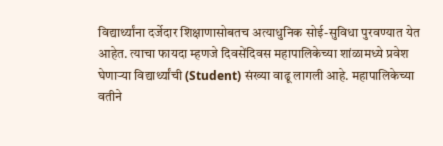विद्यार्थ्यांना दर्जेदार शिक्षाणासोबतच अत्याधुनिक सोई-सुविधा पुरवण्यात येत आहेत. त्याचा फायदा म्हणजे दिवसेंदिवस महापालिकेच्या शांळामध्ये प्रवेश घेणाऱ्या विद्यार्थ्यांची (Student) संख्या वाढू लागली आहे. महापालिकेच्या वतीने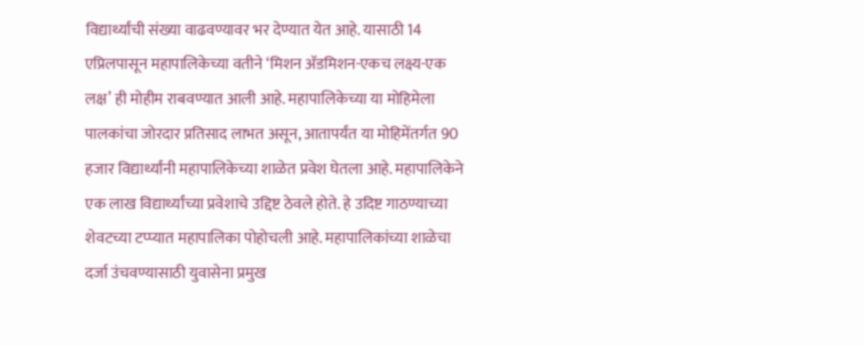विद्यार्थ्यांची संख्या वाढवण्यावर भर देण्यात येत आहे. यासाठी 14 एप्रिलपासून महापालिकेच्या वतीने ‘मिशन अ‍ॅडमिशन-एकच लक्ष्य-एक लक्ष’ ही मोहीम राबवण्यात आली आहे. महापालिकेच्या या मोहिमेला पालकांचा जोरदार प्रतिसाद लाभत असून, आतापर्यंत या मोहिमेंतर्गत 90 हजार विद्यार्थ्यांनी महापालिकेच्या शाळेत प्रवेश घेतला आहे. महापालिकेने एक लाख विद्यार्थ्यांच्या प्रवेशाचे उद्दिष्ट ठेवले होते. हे उदिष्ट गाठण्याच्या शेवटच्या टप्प्यात महापालिका पोहोचली आहे. महापालिकांच्या शाळेचा दर्जा उंचवण्यासाठी युवासेना प्रमुख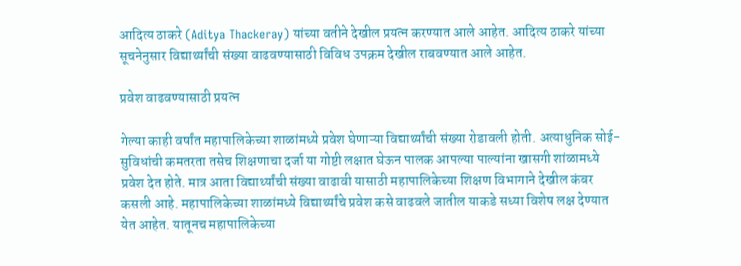आदित्य ठाकरे (Aditya Thackeray) यांच्या वतीने देखील प्रयत्न करण्यात आले आहेत. आदित्य ठाकरे यांच्या सूचनेनुसार विद्यार्थ्यांची संख्या वाढवण्यासाठी विविध उपक्रम देखील राबवण्यात आले आहेत.

प्रवेश वाढवण्यासाठी प्रयत्न

गेल्या काही वर्षांत महापालिकेच्या शाळांमध्ये प्रवेश घेणाऱ्या विद्यार्थ्यांची संख्या रोडावली होती. अत्याधुनिक सोई-सुविधांची कमतरता तसेच शिक्षणाचा दर्जा या गोष्टी लक्षात घेऊन पालक आपल्या पाल्यांना खासगी शांळामध्ये प्रवेश देत होते. मात्र आता विद्यार्थ्यांची संख्या वाढावी यासाठी महापालिकेच्या शिक्षण विभागाने देखील कंबर कसली आहे. महापालिकेच्या शाळांमध्ये विद्यार्थ्यांचे प्रवेश कसे वाढवले जातील याकडे सध्या विशेष लक्ष देण्यात येत आहेत. यातूनच महापालिकेच्या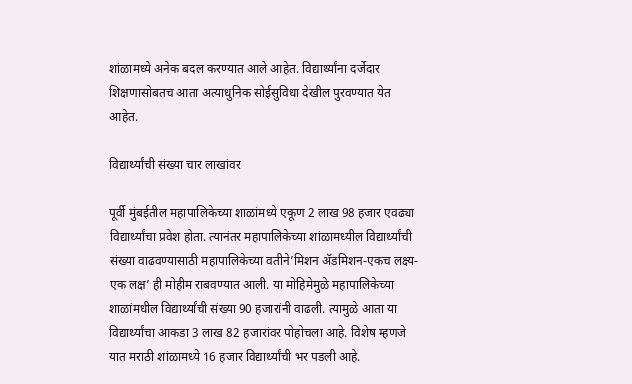शांळामध्ये अनेक बदल करण्यात आले आहेत. विद्यार्थ्यांना दर्जेदार शिक्षणासोबतच आता अत्याधुनिक सोईसुविधा देखील पुरवण्यात येत आहेत.

विद्यार्थ्यांची संख्या चार लाखांवर

पूर्वी मुंबईतील महापालिकेच्या शाळांमध्ये एकूण 2 लाख 98 हजार एवढ्या विद्यार्थ्यांचा प्रवेश होता. त्यानंतर महापालिकेच्या शांळामध्यील विद्यार्थ्यांची संख्या वाढवण्यासाठी महापालिकेच्या वतीने’मिशन अ‍ॅडमिशन-एकच लक्ष्य-एक लक्ष’ ही मोहीम राबवण्यात आली. या मोहिमेमुळे महापालिकेच्या शाळांमधील विद्यार्थ्यांची संख्या 90 हजारांनी वाढली. त्यामुळे आता या विद्यार्थ्यांचा आकडा 3 लाख 82 हजारांवर पोहोचला आहे. विशेष म्हणजे यात मराठी शांळामध्ये 16 हजार विद्यार्थ्यांची भर पडली आहे.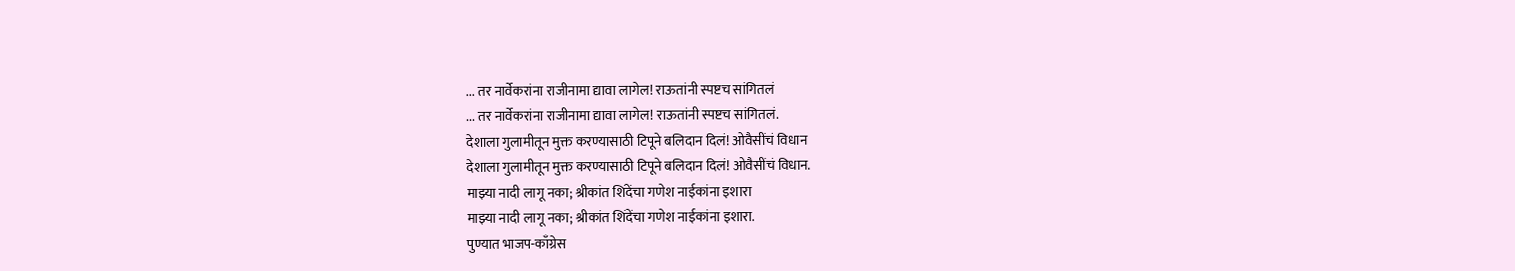... तर नार्वेकरांना राजीनामा द्यावा लागेल! राऊतांनी स्पष्टच सांगितलं
... तर नार्वेकरांना राजीनामा द्यावा लागेल! राऊतांनी स्पष्टच सांगितलं.
देशाला गुलामीतून मुक्त करण्यासाठी टिपूने बलिदान दिलं! ओवैसींचं विधान
देशाला गुलामीतून मुक्त करण्यासाठी टिपूने बलिदान दिलं! ओवैसींचं विधान.
माझ्या नादी लागू नका; श्रीकांत शिंदेंचा गणेश नाईकांना इशारा
माझ्या नादी लागू नका; श्रीकांत शिंदेंचा गणेश नाईकांना इशारा.
पुण्यात भाजप-काँग्रेस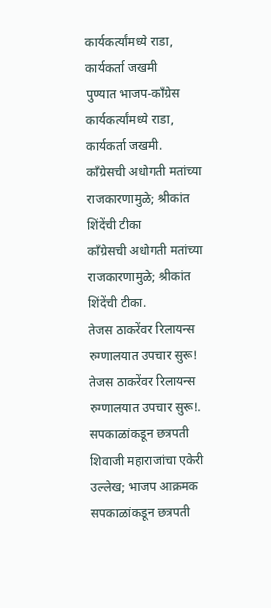कार्यकर्त्यांमध्ये राडा, कार्यकर्ता जखमी
पुण्यात भाजप-काँग्रेस कार्यकर्त्यांमध्ये राडा, कार्यकर्ता जखमी.
काँग्रेसची अधोगती मतांच्या राजकारणामुळे; श्रीकांत शिंदेंची टीका
काँग्रेसची अधोगती मतांच्या राजकारणामुळे; श्रीकांत शिंदेंची टीका.
तेजस ठाकरेंवर रिलायन्स रुग्णालयात उपचार सुरू!
तेजस ठाकरेंवर रिलायन्स रुग्णालयात उपचार सुरू!.
सपकाळांकडून छत्रपती शिवाजी महाराजांचा एकेरी उल्लेख; भाजप आक्रमक
सपकाळांकडून छत्रपती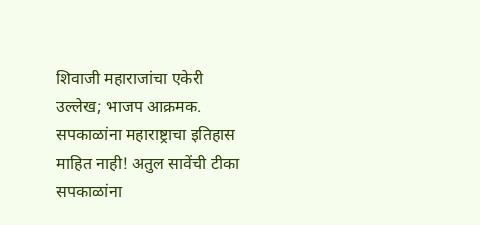शिवाजी महाराजांचा एकेरी उल्लेख; भाजप आक्रमक.
सपकाळांना महाराष्ट्राचा इतिहास माहित नाही! अतुल सावेंची टीका
सपकाळांना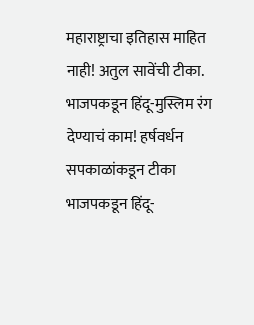महाराष्ट्राचा इतिहास माहित नाही! अतुल सावेंची टीका.
भाजपकडून हिंदू-मुस्लिम रंग देण्याचं काम! हर्षवर्धन सपकाळांकडून टीका
भाजपकडून हिंदू-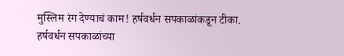मुस्लिम रंग देण्याचं काम! हर्षवर्धन सपकाळांकडून टीका.
हर्षवर्धन सपकाळांच्या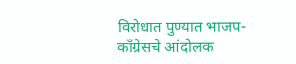विरोधात पुण्यात भाजप- काँग्रेसचे आंदोलक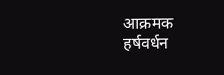आक्रमक
हर्षवर्धन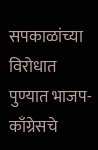सपकाळांच्या विरोधात पुण्यात भाजप- काँग्रेसचे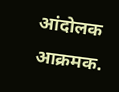आंदोलक आक्रमक.